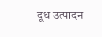दूध उत्पादन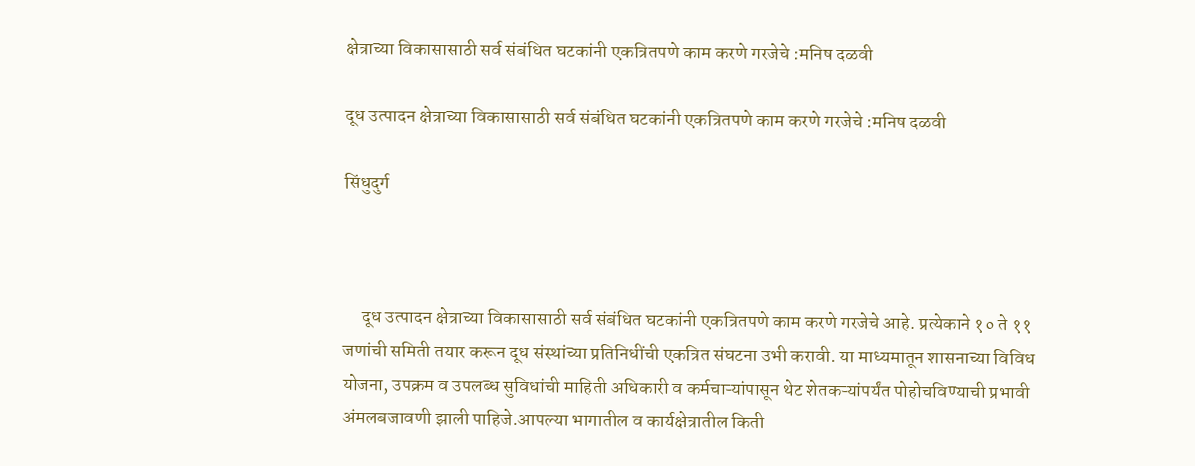क्षेत्राच्या विकासासाठी सर्व संबंधित घटकांनी एकत्रितपणे काम करणे गरजेचे :मनिष दळवी

दूध उत्पादन क्षेत्राच्या विकासासाठी सर्व संबंधित घटकांनी एकत्रितपणे काम करणे गरजेचे :मनिष दळवी

सिंधुदुर्ग



     दूध उत्पादन क्षेत्राच्या विकासासाठी सर्व संबंधित घटकांनी एकत्रितपणे काम करणे गरजेचे आहे. प्रत्येकाने १० ते ११ जणांची समिती तयार करून दूध संस्थांच्या प्रतिनिधींची एकत्रित संघटना उभी करावी. या माध्यमातून शासनाच्या विविध योजना, उपक्रम व उपलब्ध सुविधांची माहिती अधिकारी व कर्मचाऱ्यांपासून थेट शेतकऱ्यांपर्यंत पोहोचविण्याची प्रभावी अंमलबजावणी झाली पाहिजे.आपल्या भागातील व कार्यक्षेत्रातील किती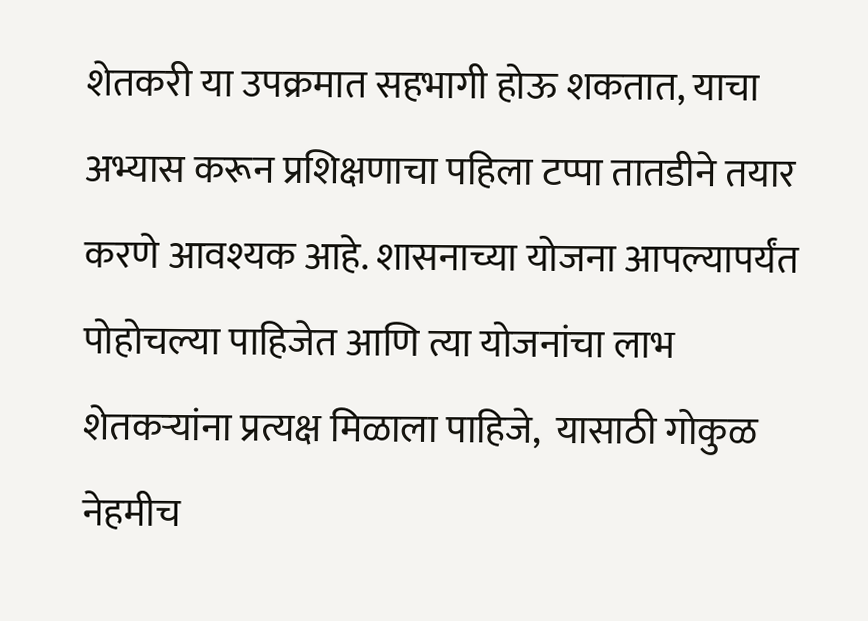शेतकरी या उपक्रमात सहभागी होऊ शकतात, याचा अभ्यास करून प्रशिक्षणाचा पहिला टप्पा तातडीने तयार करणे आवश्यक आहे. शासनाच्या योजना आपल्यापर्यंत पोहोचल्या पाहिजेत आणि त्या योजनांचा लाभ शेतकऱ्यांना प्रत्यक्ष मिळाला पाहिजे,  यासाठी गोकुळ नेहमीच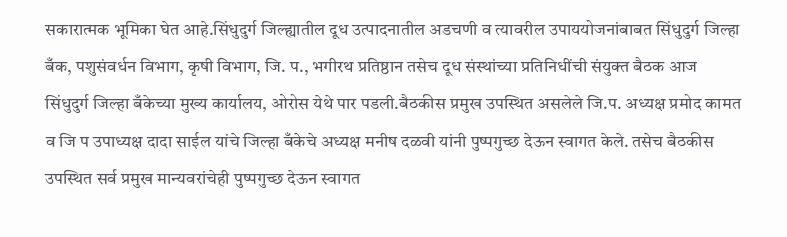सकारात्मक भूमिका घेत आहे.सिंधुदुर्ग जिल्ह्यातील दूध उत्पादनातील अडचणी व त्यावरील उपाययोजनांबाबत सिंधुदुर्ग जिल्हा बँक, पशुसंवर्धन विभाग, कृषी विभाग, जि. प., भगीरथ प्रतिष्ठान तसेच दूध संस्थांच्या प्रतिनिधींची संयुक्त बैठक आज सिंधुदुर्ग जिल्हा बँकेच्या मुख्य कार्यालय, ओरोस येथे पार पडली.बैठकीस प्रमुख उपस्थित असलेले जि.प. अध्यक्ष प्रमोद कामत व जि प उपाध्यक्ष दादा साईल यांचे जिल्हा बँकेचे अध्यक्ष मनीष दळवी यांनी पुष्पगुच्छ देऊन स्वागत केले. तसेच बैठकीस उपस्थित सर्व प्रमुख मान्यवरांचेही पुष्पगुच्छ देऊन स्वागत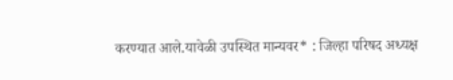करण्यात आले.यावेळी उपस्थित मान्यवर* : जिल्हा परिषद अध्यक्ष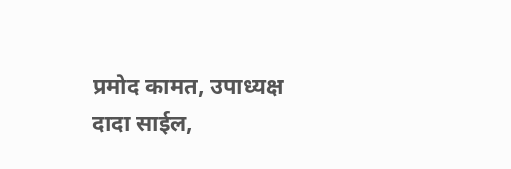प्रमोद कामत, उपाध्यक्ष दादा साईल,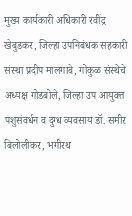मुख्य कार्यकारी अधिकारी रवींद्र खेबुडकर, जिल्हा उपनिबंधक सहकारी संस्था प्रदीप मालगावे, गोकुळ संस्थेचे अध्यक्ष गोडबोले, जिल्हा उप आयुक्त पशुसंवर्धन व दुग्ध व्यवसाय डॉ. समीर बिलोलीकर, भगीरथ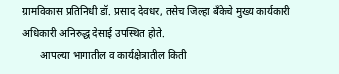ग्रामविकास प्रतिनिधी डॉ. प्रसाद देवधर, तसेच जिल्हा बँकेचे मुख्य कार्यकारी अधिकारी अनिरुद्ध देसाई उपस्थित होते.
       आपल्या भागातील व कार्यक्षेत्रातील किती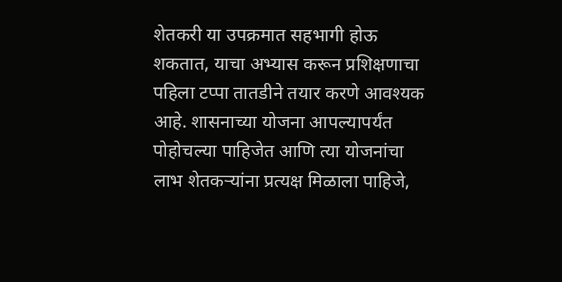शेतकरी या उपक्रमात सहभागी होऊ शकतात, याचा अभ्यास करून प्रशिक्षणाचा पहिला टप्पा तातडीने तयार करणे आवश्यक आहे. शासनाच्या योजना आपल्यापर्यंत पोहोचल्या पाहिजेत आणि त्या योजनांचा लाभ शेतकऱ्यांना प्रत्यक्ष मिळाला पाहिजे,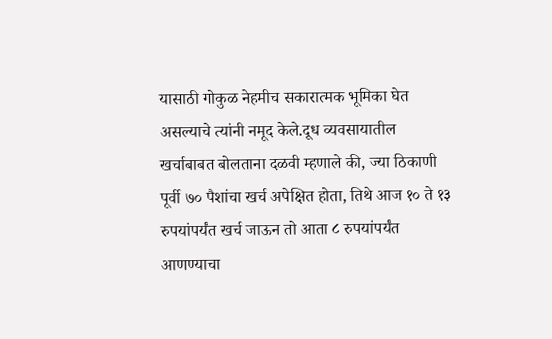यासाठी गोकुळ नेहमीच सकारात्मक भूमिका घेत असल्याचे त्यांनी नमूद केले.दूध व्यवसायातील खर्चाबाबत बोलताना दळवी म्हणाले की, ज्या ठिकाणी पूर्वी ७० पैशांचा खर्च अपेक्षित होता, तिथे आज १० ते १३ रुपयांपर्यंत खर्च जाऊन तो आता ८ रुपयांपर्यंत आणण्याचा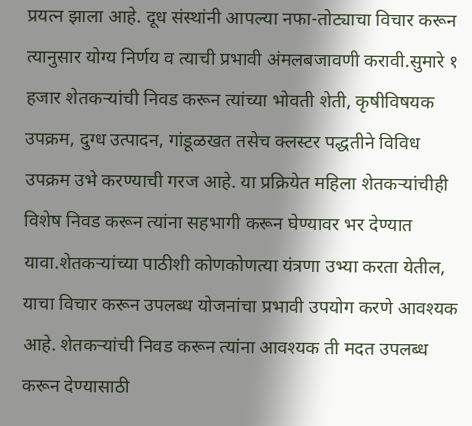प्रयत्न झाला आहे. दूध संस्थांनी आपल्या नफा-तोट्याचा विचार करून त्यानुसार योग्य निर्णय व त्याची प्रभावी अंमलबजावणी करावी.सुमारे १ हजार शेतकऱ्यांची निवड करून त्यांच्या भोवती शेती, कृषीविषयक उपक्रम, दुग्ध उत्पादन, गांडूळखत तसेच क्लस्टर पद्धतीने विविध उपक्रम उभे करण्याची गरज आहे. या प्रक्रियेत महिला शेतकऱ्यांचीही विशेष निवड करून त्यांना सहभागी करून घेण्यावर भर देण्यात यावा.शेतकऱ्यांच्या पाठीशी कोणकोणत्या यंत्रणा उभ्या करता येतील, याचा विचार करून उपलब्ध योजनांचा प्रभावी उपयोग करणे आवश्यक आहे. शेतकऱ्यांची निवड करून त्यांना आवश्यक ती मदत उपलब्ध करून देण्यासाठी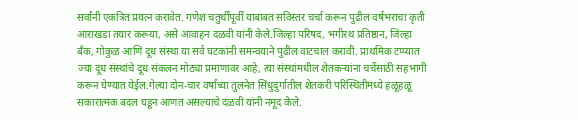सर्वांनी एकत्रित प्रयत्न करावेत. गणेश चतुर्थीपूर्वी याबाबत सविस्तर चर्चा करून पुढील वर्षभराचा कृती आराखडा तयार करूया, असे आवाहन दळवी यांनी केले.जिल्हा परिषद, भगीरथ प्रतिष्ठान, जिल्हा बँक, गोकुळ आणि दूध संस्था या सर्व घटकांनी समन्वयाने पुढील वाटचाल करावी. प्राथमिक टप्प्यात ज्या दूध संस्थांचे दूध संकलन मोठ्या प्रमाणावर आहे, त्या संस्थांमधील शेतकऱ्यांना चर्चेसाठी सहभागी करून घेण्यात येईल.गेल्या दोन-चार वर्षांच्या तुलनेत सिंधुदुर्गातील शेतकरी परिस्थितीमध्ये हळूहळू सकारात्मक बदल घडून आणत असल्याचे दळवी यांनी नमूद केले.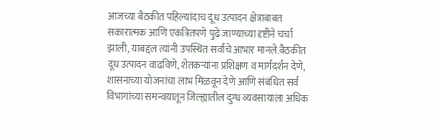आजच्या बैठकीत पहिल्यांदाच दूध उत्पादन क्षेत्राबाबत सकारात्मक आणि एकत्रितपणे पुढे जाण्याच्या दृष्टीने चर्चा झाली, याबद्दल त्यांनी उपस्थित सर्वांचे आभार मानले.बैठकीत दूध उत्पादन वाढविणे, शेतकऱ्यांना प्रशिक्षण व मार्गदर्शन देणे, शासनाच्या योजनांचा लाभ मिळवून देणे आणि संबंधित सर्व विभागांच्या समन्वयातून जिल्ह्यातील दुग्ध व्यवसायाला अधिक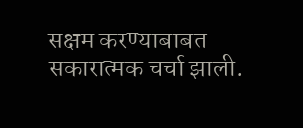सक्षम करण्याबाबत सकारात्मक चर्चा झाली.